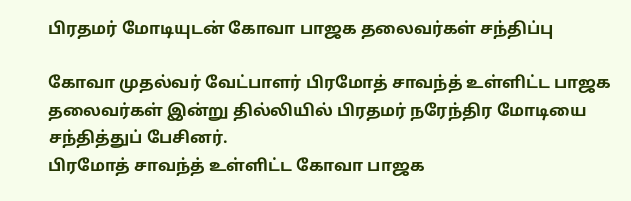பிரதமர் மோடியுடன் கோவா பாஜக தலைவர்கள் சந்திப்பு

கோவா முதல்வர் வேட்பாளர் பிரமோத் சாவந்த் உள்ளிட்ட பாஜக தலைவர்கள் இன்று தில்லியில் பிரதமர் நரேந்திர மோடியை சந்தித்துப் பேசினர்.
பிரமோத் சாவந்த் உள்ளிட்ட கோவா பாஜக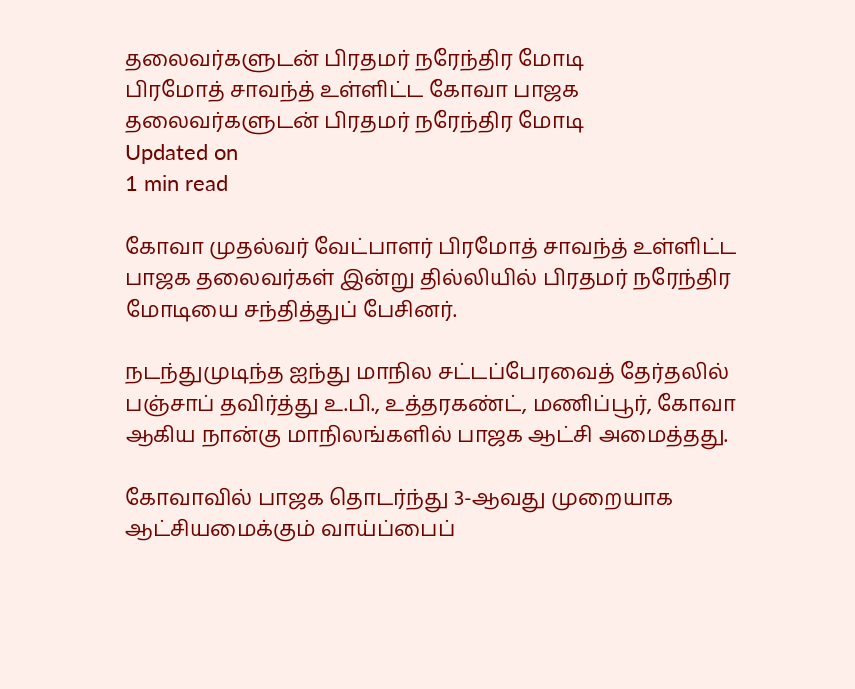தலைவர்களுடன் பிரதமர் நரேந்திர மோடி
பிரமோத் சாவந்த் உள்ளிட்ட கோவா பாஜக தலைவர்களுடன் பிரதமர் நரேந்திர மோடி
Updated on
1 min read

கோவா முதல்வர் வேட்பாளர் பிரமோத் சாவந்த் உள்ளிட்ட பாஜக தலைவர்கள் இன்று தில்லியில் பிரதமர் நரேந்திர மோடியை சந்தித்துப் பேசினர்.

நடந்துமுடிந்த ஐந்து மாநில சட்டப்பேரவைத் தேர்தலில் பஞ்சாப் தவிர்த்து உ.பி., உத்தரகண்ட், மணிப்பூர், கோவா ஆகிய நான்கு மாநிலங்களில் பாஜக ஆட்சி அமைத்தது.

கோவாவில் பாஜக தொடர்ந்து 3-ஆவது முறையாக ஆட்சியமைக்கும் வாய்ப்பைப்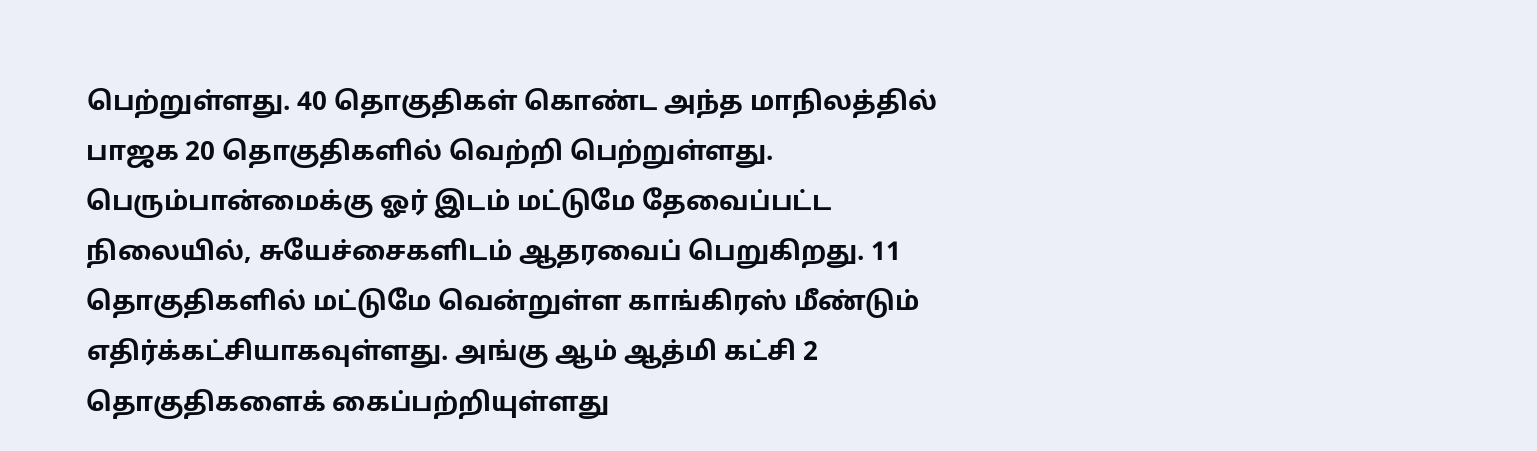பெற்றுள்ளது. 40 தொகுதிகள் கொண்ட அந்த மாநிலத்தில் பாஜக 20 தொகுதிகளில் வெற்றி பெற்றுள்ளது. பெரும்பான்மைக்கு ஓர் இடம் மட்டுமே தேவைப்பட்ட நிலையில், சுயேச்சைகளிடம் ஆதரவைப் பெறுகிறது. 11 தொகுதிகளில் மட்டுமே வென்றுள்ள காங்கிரஸ் மீண்டும் எதிர்க்கட்சியாகவுள்ளது. அங்கு ஆம் ஆத்மி கட்சி 2 தொகுதிகளைக் கைப்பற்றியுள்ளது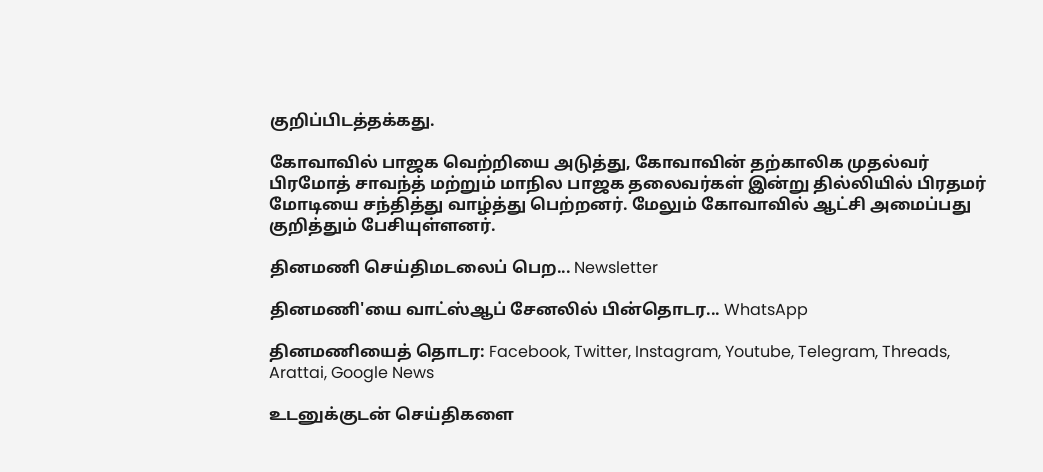குறிப்பிடத்தக்கது.

கோவாவில் பாஜக வெற்றியை அடுத்து, கோவாவின் தற்காலிக முதல்வர் பிரமோத் சாவந்த் மற்றும் மாநில பாஜக தலைவர்கள் இன்று தில்லியில் பிரதமர் மோடியை சந்தித்து வாழ்த்து பெற்றனர். மேலும் கோவாவில் ஆட்சி அமைப்பது குறித்தும் பேசியுள்ளனர்.

தினமணி செய்திமடலைப் பெற... Newsletter

தினமணி'யை வாட்ஸ்ஆப் சேனலில் பின்தொடர... WhatsApp

தினமணியைத் தொடர: Facebook, Twitter, Instagram, Youtube, Telegram, Threads, Arattai, Google News

உடனுக்குடன் செய்திகளை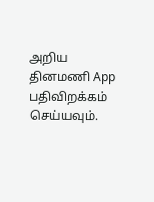அறிய தினமணி App பதிவிறக்கம் செய்யவும்.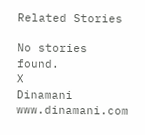Related Stories

No stories found.
X
Dinamani
www.dinamani.com